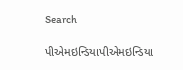Search

પીએમઇન્ડિયાપીએમઇન્ડિયા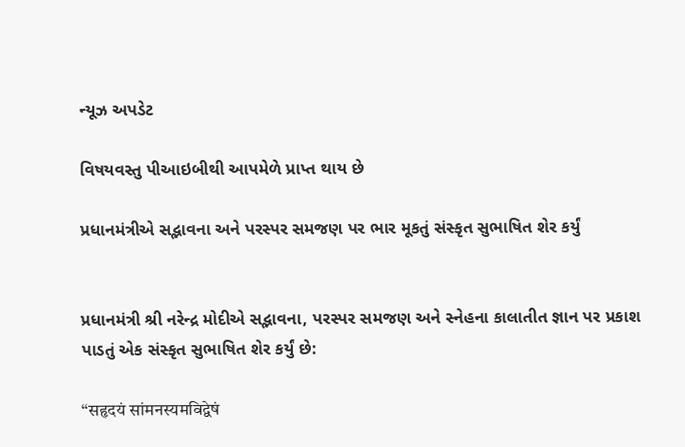ન્યૂઝ અપડેટ

વિષયવસ્તુ પીઆઇબીથી આપમેળે પ્રાપ્ત થાય છે

પ્રધાનમંત્રીએ સદ્ભાવના અને પરસ્પર સમજણ પર ભાર મૂકતું સંસ્કૃત સુભાષિત શેર કર્યું


પ્રધાનમંત્રી શ્રી નરેન્દ્ર મોદીએ સદ્ભાવના, પરસ્પર સમજણ અને સ્નેહના કાલાતીત જ્ઞાન પર પ્રકાશ પાડતું એક સંસ્કૃત સુભાષિત શેર કર્યું છે:

“सहृदयं सांमनस्यमविद्वेषं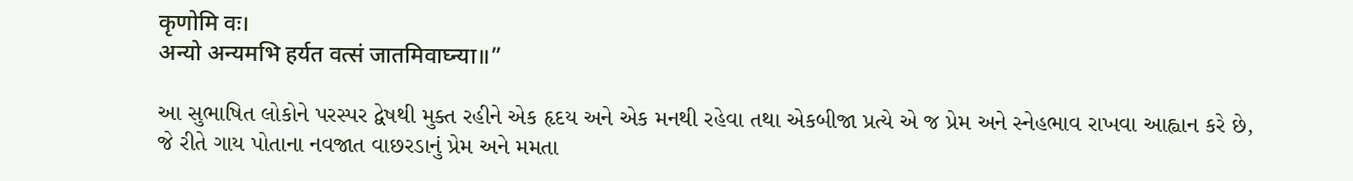कृणोमि वः।
अन्यो अन्यमभि हर्यत वत्सं जातमिवाघ्न्या॥”

આ સુભાષિત લોકોને પરસ્પર દ્વેષથી મુક્ત રહીને એક હૃદય અને એક મનથી રહેવા તથા એકબીજા પ્રત્યે એ જ પ્રેમ અને સ્નેહભાવ રાખવા આહ્વાન કરે છે, જે રીતે ગાય પોતાના નવજાત વાછરડાનું પ્રેમ અને મમતા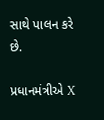સાથે પાલન કરે છે.

પ્રધાનમંત્રીએ X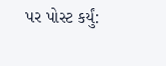પર પોસ્ટ કર્યું: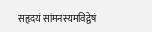सहृदयं सांमनस्यमविद्वेषं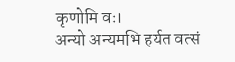कृणोमि वः।
अन्यो अन्यमभि हर्यत वत्सं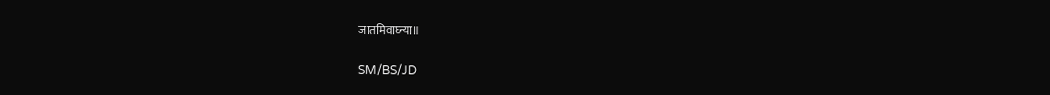जातमिवाघ्न्या॥

SM/BS/JD